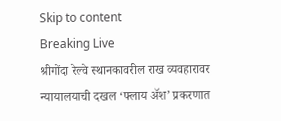Skip to content
Breaking Live
श्रीगोंदा रेल्वे स्थानकावरील राख व्यवहारावर न्यायालयाची दखल ‘फ्लाय अ‍ॅश’ प्रकरणात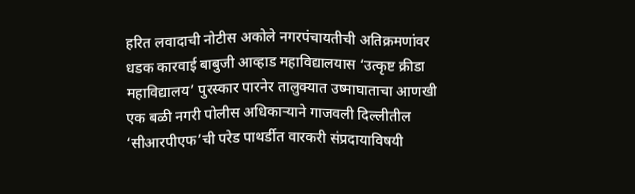हरित लवादाची नोटीस अकोले नगरपंचायतीची अतिक्रमणांवर धडक कारवाई बाबुजी आव्हाड महाविद्यालयास ‘उत्कृष्ट क्रीडा महाविद्यालय’ पुरस्कार पारनेर तालुक्यात उष्माघाताचा आणखी एक बळी नगरी पोलीस अधिकार्‍याने गाजवली दिल्लीतील ‘सीआरपीएफ’ची परेड पाथर्डीत वारकरी संप्रदायाविषयी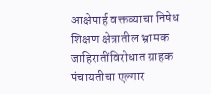आक्षेपार्ह वक्तव्याचा निषेध शिक्षण क्षेत्रातील भ्रामक जाहिरातींविरोधात ग्राहक पंचायतीचा एल्गार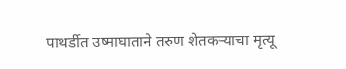पाथर्डीत उष्माघाताने तरुण शेतकर्‍याचा मृत्यू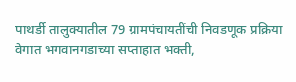पाथर्डी तालुक्यातील 79 ग्रामपंचायतींची निवडणूक प्रक्रिया वेगात भगवानगडाच्या सप्ताहात भक्ती,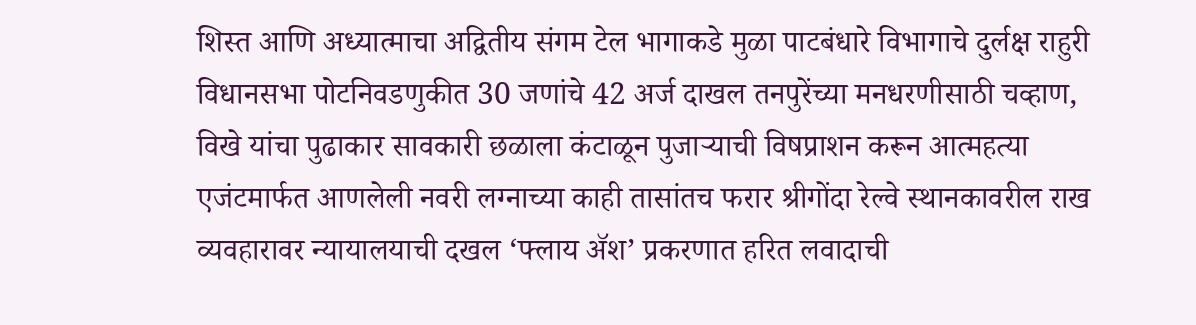शिस्त आणि अध्यात्माचा अद्वितीय संगम टेल भागाकडे मुळा पाटबंधारे विभागाचे दुर्लक्ष राहुरी विधानसभा पोटनिवडणुकीत 30 जणांचे 42 अर्ज दाखल तनपुरेंच्या मनधरणीसाठी चव्हाण, विखे यांचा पुढाकार सावकारी छळाला कंटाळून पुजार्‍याची विषप्राशन करून आत्महत्या एजंटमार्फत आणलेली नवरी लग्नाच्या काही तासांतच फरार श्रीगोंदा रेल्वे स्थानकावरील राख व्यवहारावर न्यायालयाची दखल ‘फ्लाय अ‍ॅश’ प्रकरणात हरित लवादाची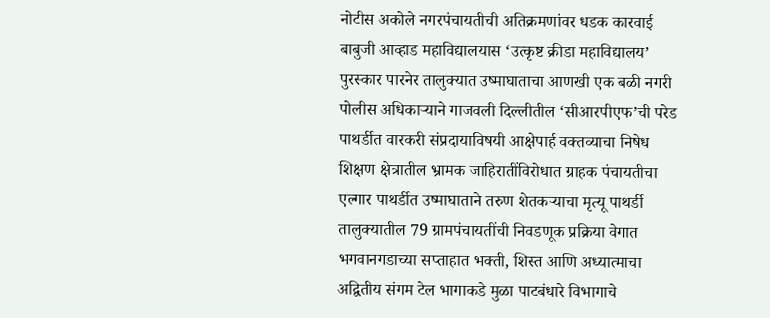नोटीस अकोले नगरपंचायतीची अतिक्रमणांवर धडक कारवाई बाबुजी आव्हाड महाविद्यालयास ‘उत्कृष्ट क्रीडा महाविद्यालय’ पुरस्कार पारनेर तालुक्यात उष्माघाताचा आणखी एक बळी नगरी पोलीस अधिकार्‍याने गाजवली दिल्लीतील ‘सीआरपीएफ’ची परेड पाथर्डीत वारकरी संप्रदायाविषयी आक्षेपार्ह वक्तव्याचा निषेध शिक्षण क्षेत्रातील भ्रामक जाहिरातींविरोधात ग्राहक पंचायतीचा एल्गार पाथर्डीत उष्माघाताने तरुण शेतकर्‍याचा मृत्यू पाथर्डी तालुक्यातील 79 ग्रामपंचायतींची निवडणूक प्रक्रिया वेगात भगवानगडाच्या सप्ताहात भक्ती, शिस्त आणि अध्यात्माचा अद्वितीय संगम टेल भागाकडे मुळा पाटबंधारे विभागाचे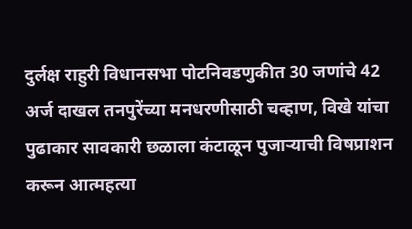दुर्लक्ष राहुरी विधानसभा पोटनिवडणुकीत 30 जणांचे 42 अर्ज दाखल तनपुरेंच्या मनधरणीसाठी चव्हाण, विखे यांचा पुढाकार सावकारी छळाला कंटाळून पुजार्‍याची विषप्राशन करून आत्महत्या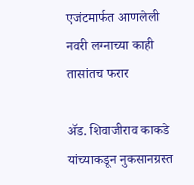एजंटमार्फत आणलेली नवरी लग्नाच्या काही तासांतच फरार

अ‍ॅड. शिवाजीराव काकडे यांच्याकडून नुकसानग्रस्त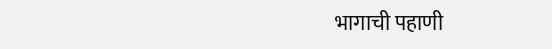भागाची पहाणी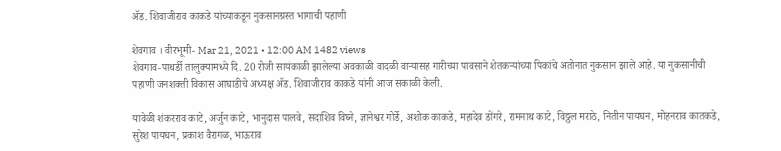अ‍ॅड. शिवाजीराव काकडे यांच्याकडून नुकसानग्रस्त भागाची पहाणी

शेवगाव । वीरभूमी- Mar 21, 2021 • 12:00 AM 1482 views
शेवगाव-पाथर्डी तालुक्यामध्ये दि. 20 रोजी सायंकाळी झालेल्या अवकाळी वादळी वार्‍यासह गारीच्या पावसाने शेतकर्‍यांच्या पिकांचे अतोनात नुकसान झाले आहे. या नुकसानीची पहाणी जनशक्ती विकास आघाडीचे अध्यक्ष अ‍ॅड. शिवाजीराव काकडे यांनी आज सकाळी केली.

यावेळी शंकरराव काटे, अर्जुन काटे, भानुदास पालवे, सदाशिव विघ्ने, ज्ञानेश्वर गोर्डे, अशोक काकडे, महादेव डोंगरे, रामनाथ काटे, विठ्ठल मराठे, नितीन पायघन, मोहनराव कातकडे, सुरेश पायघन, प्रकाश वैरागळ, भाऊराव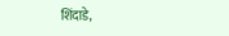शिंदाडे,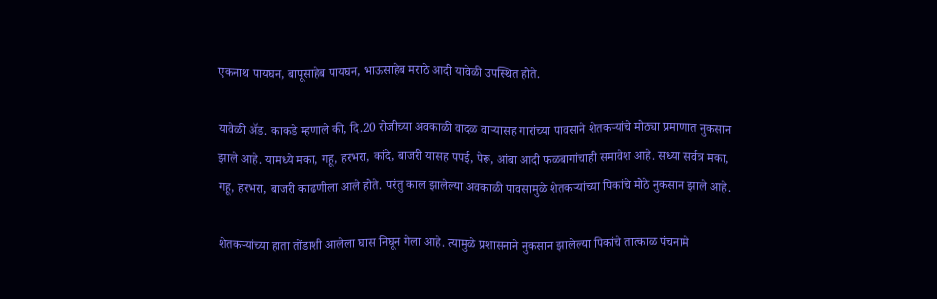एकनाथ पायघन, बापूसाहेब पायघन, भाऊसाहेब मराठे आदी यावेळी उपस्थित होते.

यावेळी अ‍ॅड. काकडे म्हणाले की, दि.20 रोजीच्या अवकाळी वादळ वार्‍यासह गारांच्या पावसाने शेतकर्‍यांचे मोठ्या प्रमाणात नुकसान झाले आहे. यामध्ये मका, गहू, हरभरा, कांदे, बाजरी यासह पपई, पेरू, आंबा आदी फळबागांचाही समावेश आहे. सध्या सर्वत्र मका, गहू, हरभरा, बाजरी काढणीला आले होते. परंतु काल झालेल्या अवकाळी पावसामुळे शेतकर्‍यांच्या पिकांचे मोठे नुकसान झाले आहे.

शेतकर्‍यांच्या हाता तोंडाशी आलेला घास निघून गेला आहे. त्यामुळे प्रशासनाने नुकसान झालेल्या पिकांचे तात्काळ पंचनामे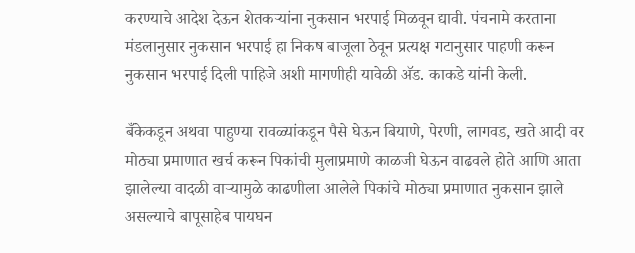करण्याचे आदेश देऊन शेतकर्‍यांना नुकसान भरपाई मिळवून द्यावी. पंचनामे करताना मंडलानुसार नुकसान भरपाई हा निकष बाजूला ठेवून प्रत्यक्ष गटानुसार पाहणी करून नुकसान भरपाई दिली पाहिजे अशी मागणीही यावेळी अ‍ॅड. काकडे यांनी केली.

बँकेकडून अथवा पाहुण्या रावळ्यांकडून पैसे घेऊन बियाणे, पेरणी, लागवड, खते आदी वर मोठ्या प्रमाणात खर्च करून पिकांची मुलाप्रमाणे काळजी घेऊन वाढवले होते आणि आता झालेल्या वादळी वार्‍यामुळे काढणीला आलेले पिकांचे मोठ्या प्रमाणात नुकसान झाले असल्याचे बापूसाहेब पायघन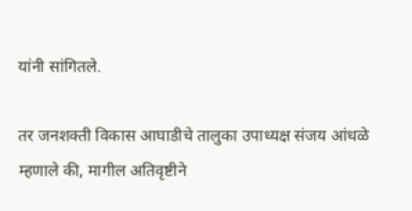यांनी सांगितले.

तर जनशक्ती विकास आघाडीचे तालुका उपाध्यक्ष संजय आंधळे म्हणाले की, मागील अतिवृष्टीने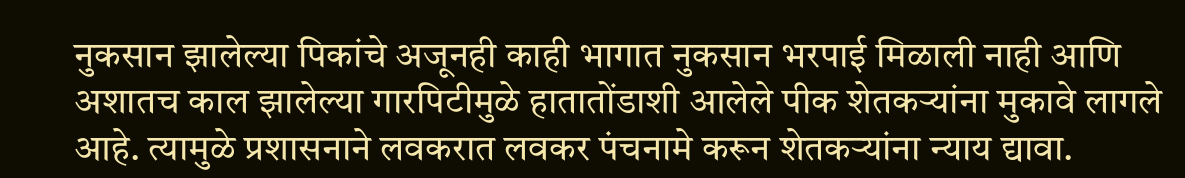नुकसान झालेल्या पिकांचे अजूनही काही भागात नुकसान भरपाई मिळाली नाही आणि अशातच काल झालेल्या गारपिटीमुळे हातातोंडाशी आलेले पीक शेतकर्‍यांना मुकावे लागले आहे. त्यामुळे प्रशासनाने लवकरात लवकर पंचनामे करून शेतकर्‍यांना न्याय द्यावा.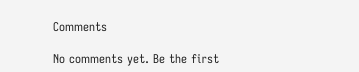Comments

No comments yet. Be the first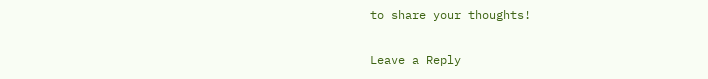to share your thoughts!

Leave a Reply